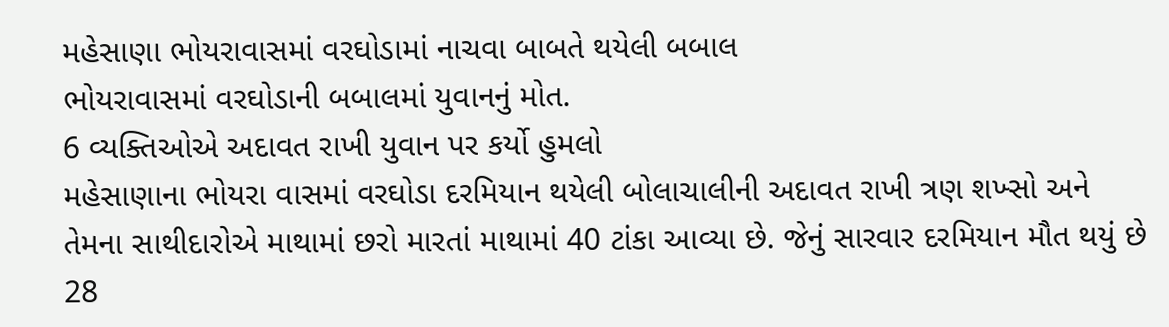મહેસાણા ભોયરાવાસમાં વરઘોડામાં નાચવા બાબતે થયેલી બબાલ
ભોયરાવાસમાં વરઘોડાની બબાલમાં યુવાનનું મોત.
6 વ્યક્તિઓએ અદાવત રાખી યુવાન પર કર્યો હુમલો
મહેસાણાના ભોયરા વાસમાં વરઘોડા દરમિયાન થયેલી બોલાચાલીની અદાવત રાખી ત્રણ શખ્સો અને તેમના સાથીદારોએ માથામાં છરો મારતાં માથામાં 40 ટાંકા આવ્યા છે. જેનું સારવાર દરમિયાન મૌત થયું છે
28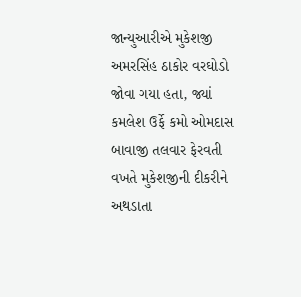જાન્યુઆરીએ મુકેશજી અમરસિંહ ઠાકોર વરઘોડો જોવા ગયા હતા, જ્યાં કમલેશ ઉર્ફે કમો ઓમદાસ બાવાજી તલવાર ફેરવતી વખતે મુકેશજીની દીકરીને અથડાતા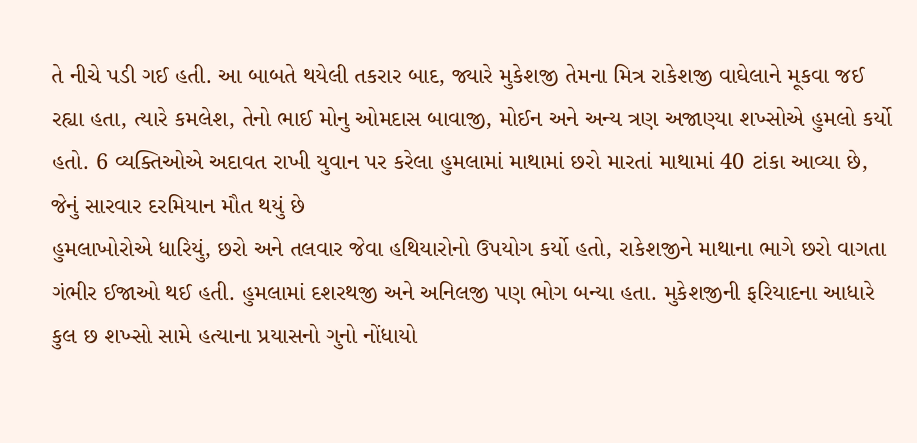તે નીચે પડી ગઈ હતી. આ બાબતે થયેલી તકરાર બાદ, જ્યારે મુકેશજી તેમના મિત્ર રાકેશજી વાઘેલાને મૂકવા જઈ રહ્યા હતા, ત્યારે કમલેશ, તેનો ભાઈ મોનુ ઓમદાસ બાવાજી, મોઈન અને અન્ય ત્રણ અજાણ્યા શખ્સોએ હુમલો કર્યો હતો. 6 વ્યક્તિઓએ અદાવત રાખી યુવાન પર કરેલા હુમલામાં માથામાં છરો મારતાં માથામાં 40 ટાંકા આવ્યા છે, જેનું સારવાર દરમિયાન મૌત થયું છે
હુમલાખોરોએ ધારિયું, છરો અને તલવાર જેવા હથિયારોનો ઉપયોગ કર્યો હતો, રાકેશજીને માથાના ભાગે છરો વાગતા ગંભીર ઈજાઓ થઈ હતી. હુમલામાં દશરથજી અને અનિલજી પણ ભોગ બન્યા હતા. મુકેશજીની ફરિયાદના આધારે કુલ છ શખ્સો સામે હત્યાના પ્રયાસનો ગુનો નોંધાયો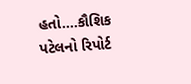હતો….કૌશિક પટેલનો રિપોર્ટ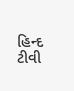હિન્દ ટીવી